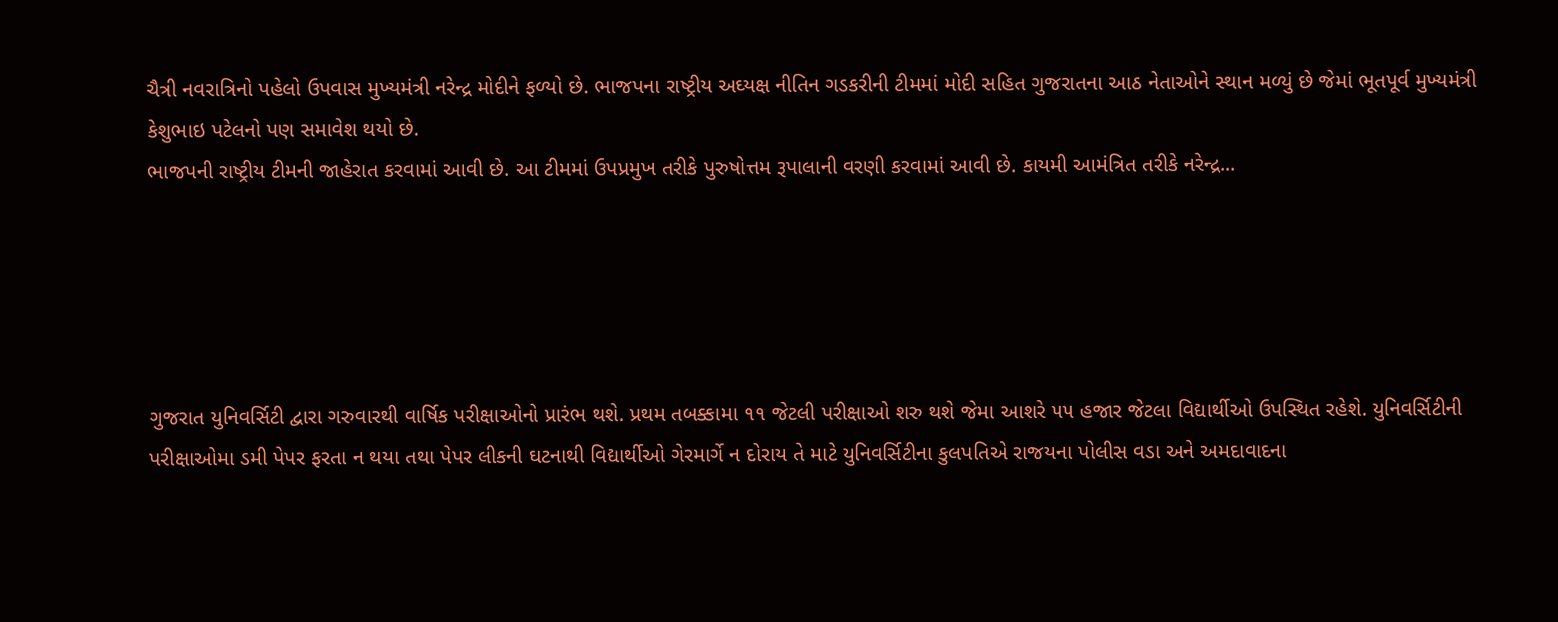ચૈત્રી નવરાત્રિનો પહેલો ઉપવાસ મુખ્યમંત્રી નરેન્દ્ર મોદીને ફળ્યો છે. ભાજપના રાષ્ટ્રીય અઘ્યક્ષ નીતિન ગડકરીની ટીમમાં મોદી સહિત ગુજરાતના આઠ નેતાઓને સ્થાન મળ્યું છે જેમાં ભૂતપૂર્વ મુખ્યમંત્રી કેશુભાઇ પટેલનો પણ સમાવેશ થયો છે.
ભાજપની રાષ્ટ્રીય ટીમની જાહેરાત કરવામાં આવી છે. આ ટીમમાં ઉપપ્રમુખ તરીકે પુરુષોત્તમ રૂપાલાની વરણી કરવામાં આવી છે. કાયમી આમંત્રિત તરીકે નરેન્દ્ર...





ગુજરાત યુનિવર્સિટી દ્વારા ગરુવારથી વાર્ષિક પરીક્ષાઓનો પ્રારંભ થશે. પ્રથમ તબક્કામા ૧૧ જેટલી પરીક્ષાઓ શરુ થશે જેમા આશરે ૫૫ હજાર જેટલા વિદ્યાર્થીઓ ઉપસ્થિત રહેશે. યુનિવર્સિટીની પરીક્ષાઓમા ડમી પેપર ફરતા ન થયા તથા પેપર લીકની ઘટનાથી વિદ્યાર્થીઓ ગેરમાર્ગે ન દોરાય તે માટે યુનિવર્સિટીના કુલપતિએ રાજયના પોલીસ વડા અને અમદાવાદના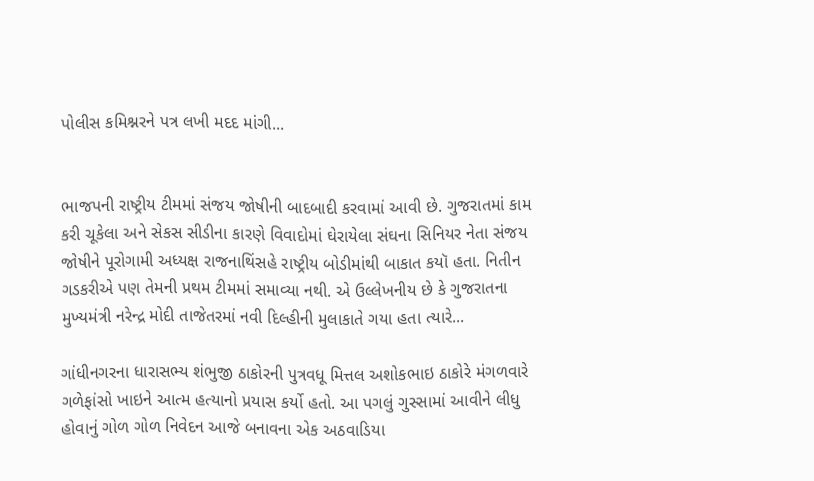પોલીસ કમિશ્નરને પત્ર લખી મદદ માંગી...


ભાજપની રાષ્ટ્રીય ટીમમાં સંજય જોષીની બાદબાદી કરવામાં આવી છે. ગુજરાતમાં કામ કરી ચૂકેલા અને સેકસ સીડીના કારણે વિવાદોમાં ઘેરાયેલા સંઘના સિનિયર નેતા સંજય જોષીને પૂરોગામી અધ્યક્ષ રાજનાથિંસહે રાષ્ટ્રીય બોડીમાંથી બાકાત કયૉ હતા. નિતીન ગડકરીએ પણ તેમની પ્રથમ ટીમમાં સમાવ્યા નથી. એ ઉલ્લેખનીય છે કે ગુજરાતના મુખ્યમંત્રી નરેન્દ્ર મોદી તાજેતરમાં નવી દિલ્હીની મુલાકાતે ગયા હતા ત્યારે...

ગાંધીનગરના ધારાસભ્ય શંભુજી ઠાકોરની પુત્રવધૂ મિત્તલ અશોકભાઇ ઠાકોરે મંગળવારે ગળેફાંસો ખાઇને આત્મ હત્યાનો પ્રયાસ કર્યો હતો. આ પગલું ગુસ્સામાં આવીને લીધુ હોવાનું ગોળ ગોળ નિવેદન આજે બનાવના એક અઠવાડિયા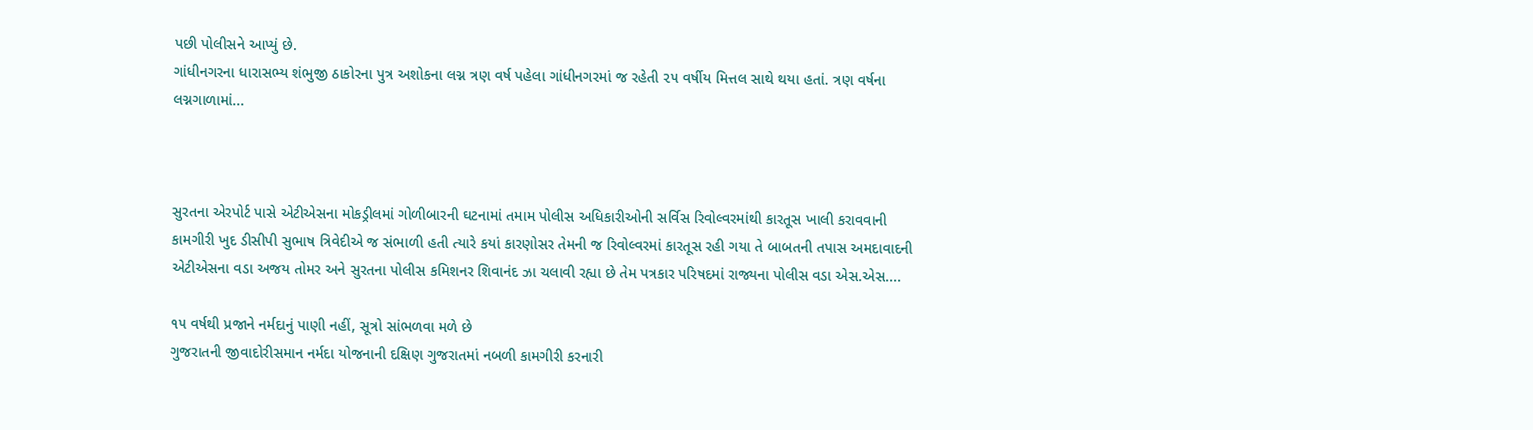પછી પોલીસને આપ્યું છે.
ગાંધીનગરના ધારાસભ્ય શંભુજી ઠાકોરના પુત્ર અશોકના લગ્ન ત્રણ વર્ષ પહેલા ગાંધીનગરમાં જ રહેતી ૨૫ વર્ષીય મિત્તલ સાથે થયા હતાં. ત્રણ વર્ષના લગ્નગાળામાં...



સુરતના એરપોર્ટ પાસે એટીએસના મોકડ્રીલમાં ગોળીબારની ઘટનામાં તમામ પોલીસ અધિકારીઓની સર્વિસ રિવોલ્વરમાંથી કારતૂસ ખાલી કરાવવાની કામગીરી ખુદ ડીસીપી સુભાષ ત્રિવેદીએ જ સંભાળી હતી ત્યારે કયાં કારણોસર તેમની જ રિવોલ્વરમાં કારતૂસ રહી ગયા તે બાબતની તપાસ અમદાવાદની એટીએસના વડા અજય તોમર અને સુરતના પોલીસ કમિશનર શિવાનંદ ઝા ચલાવી રહ્યા છે તેમ પત્રકાર પરિષદમાં રાજ્યના પોલીસ વડા એસ.એસ....

૧૫ વર્ષથી પ્રજાને નર્મદાનું પાણી નહીં, સૂત્રો સાંભળવા મળે છે
ગુજરાતની જીવાદોરીસમાન નર્મદા યોજનાની દક્ષિણ ગુજરાતમાં નબળી કામગીરી કરનારી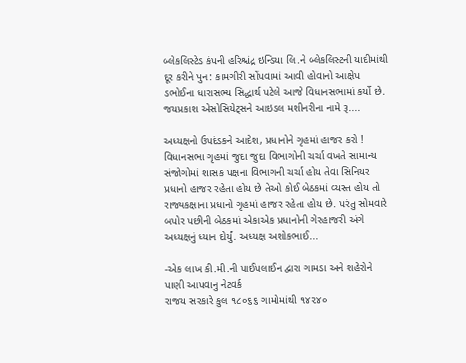બ્લેકલિસ્ટેડ કંપની હરિશ્ચંદ્ર ઇન્ડિયા લિ.ને બ્લેકલિસ્ટની યાદીમાંથી દૂર કરીને પુન: કામગીરી સોંપવામાં આવી હોવાનો આક્ષેપ ડભોઈના ધારાસભ્ય સિદ્ધાર્થ પટેલે આજે વિધાનસભામાં કર્યો છે.
જયપ્રકાશ એસોસિયેટ્સને આઇડલ મશીનરીના નામે રૂ....

અધ્યક્ષનો ઉપદંડકને આદેશ, પ્રધાનોને ગૃહમાં હાજર કરો !
વિધાનસભા ગૃહમાં જુદા જુદા વિભાગોની ચર્ચા વખતે સામાન્ય સંજોગોમાં શાસક પક્ષના વિભાગની ચર્ચા હોય તેવા સિનિયર પ્રધાનો હાજર રહેતા હોય છે તેઓ કોઈ બેઠકમાં વ્યસ્ત હોય તો રાજ્યકક્ષાના પ્રધાનો ગૃહમાં હાજર રહેતા હોય છે. પરંતુ સોમવારે બપોર પછીની બેઠકમાં એકાએક પ્રધાનોની ગેરહાજરી અંગે અધ્યક્ષનું ધ્યાન દોર્યું. અધ્યક્ષ અશોકભાઈ...

-એક લાખ કી.મી.ની પાઈપલાઈન દ્વારા ગામડા અને શહેરોને પાણી આપવાનુ નેટવર્ક
રાજય સરકારે કુલ ૧૮૦૬૬ ગામોમાંથી ૧૪૨૪૦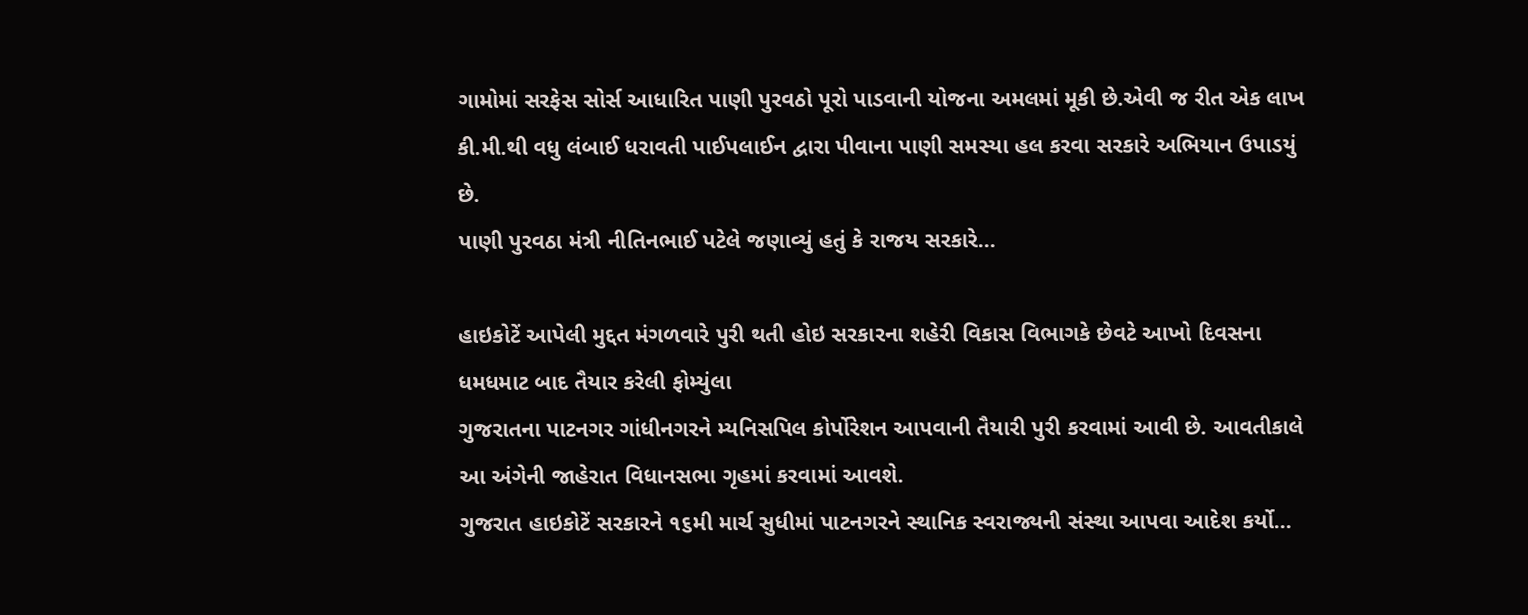ગામોમાં સરફેસ સોર્સ આધારિત પાણી પુરવઠો પૂરો પાડવાની યોજના અમલમાં મૂકી છે.એવી જ રીત એક લાખ કી.મી.થી વધુ લંબાઈ ધરાવતી પાઈપલાઈન દ્વારા પીવાના પાણી સમસ્યા હલ કરવા સરકારે અભિયાન ઉપાડયું છે.
પાણી પુરવઠા મંત્રી નીતિનભાઈ પટેલે જણાવ્યું હતું કે રાજય સરકારે...

હાઇકોટેં આપેલી મુદ્દત મંગળવારે પુરી થતી હોઇ સરકારના શહેરી વિકાસ વિભાગકે છેવટે આખો દિવસના ધમધમાટ બાદ તૈયાર કરેલી ફોમ્યુંલા
ગુજરાતના પાટનગર ગાંધીનગરને મ્યનિસપિલ કોર્પોરેશન આપવાની તૈયારી પુરી કરવામાં આવી છે. આવતીકાલે આ અંગેની જાહેરાત વિધાનસભા ગૃહમાં કરવામાં આવશે.
ગુજરાત હાઇકોટેં સરકારને ૧૬મી માર્ચ સુધીમાં પાટનગરને સ્થાનિક સ્વરાજ્યની સંસ્થા આપવા આદેશ કર્યો...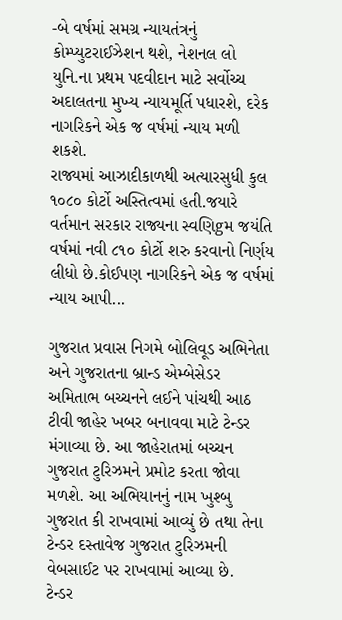-બે વર્ષમાં સમગ્ર ન્યાયતંત્રનું કોમ્પ્યુટરાઈઝેશન થશે, નેશનલ લો યુનિ.ના પ્રથમ પદવીદાન માટે સર્વોચ્ચ અદાલતના મુખ્ય ન્યાયમૂર્તિ પધારશે, દરેક નાગરિકને એક જ વર્ષમાં ન્યાય મળી શકશે.
રાજ્યમાં આઝાદીકાળથી અત્યારસુધી કુલ ૧૦૮૦ કોર્ટો અસ્તિત્વમાં હતી.જયારે વર્તમાન સરકાર રાજ્યના સ્વણિgમ જયંતિ વર્ષમાં નવી ૮૧૦ કોર્ટો શરુ કરવાનો નિર્ણય લીધો છે.કોઈપણ નાગરિકને એક જ વર્ષમાં ન્યાય આપી...

ગુજરાત પ્રવાસ નિગમે બોલિવૂડ અભિનેતા અને ગુજરાતના બ્રાન્ડ એમ્બેસેડર અમિતાભ બચ્ચનને લઈને પાંચથી આઠ ટીવી જાહેર ખબર બનાવવા માટે ટેન્ડર મંગાવ્યા છે. આ જાહેરાતમાં બચ્ચન ગુજરાત ટુરિઝમને પ્રમોટ કરતા જોવા મળશે. આ અભિયાનનું નામ ખુશ્બુ ગુજરાત કી રાખવામાં આવ્યું છે તથા તેના ટેન્ડર દસ્તાવેજ ગુજરાત ટુરિઝમની વેબસાઈટ પર રાખવામાં આવ્યા છે.
ટેન્ડર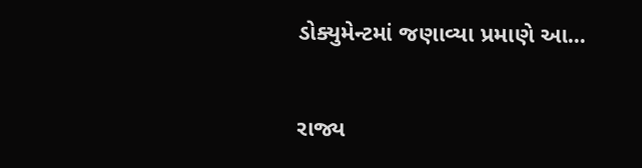ડોક્યુમેન્ટમાં જણાવ્યા પ્રમાણે આ...

રાજ્ય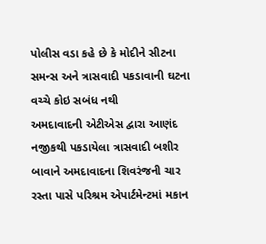પોલીસ વડા કહે છે કે મોદીને સીટના સમન્સ અને ત્રાસવાદી પકડાવાની ઘટના વચ્ચે કોઇ સબંધ નથી
અમદાવાદની એટીએસ દ્વારા આણંદ નજીકથી પકડાયેલા ત્રાસવાદી બશીર બાવાને અમદાવાદના શિવરંજની ચાર રસ્તા પાસે પરિશ્રમ એપાર્ટમેન્ટમાં મકાન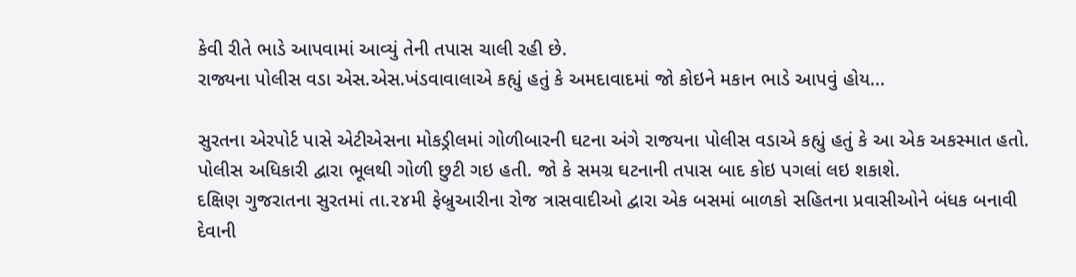કેવી રીતે ભાડે આપવામાં આવ્યું તેની તપાસ ચાલી રહી છે.
રાજ્યના પોલીસ વડા એસ.એસ.ખંડવાવાલાએ કહ્યું હતું કે અમદાવાદમાં જો કોઇને મકાન ભાડે આપવું હોય...

સુરતના એરપોર્ટ પાસે એટીએસના મોકડ્રીલમાં ગોળીબારની ઘટના અંગે રાજયના પોલીસ વડાએ કહ્યું હતું કે આ એક અકસ્માત હતો. પોલીસ અધિકારી દ્વારા ભૂલથી ગોળી છુટી ગઇ હતી. જો કે સમગ્ર ઘટનાની તપાસ બાદ કોઇ પગલાં લઇ શકાશે.
દક્ષિણ ગુજરાતના સુરતમાં તા.૨૪મી ફેબ્રુઆરીના રોજ ત્રાસવાદીઓ દ્વારા એક બસમાં બાળકો સહિતના પ્રવાસીઓને બંધક બનાવી દેવાની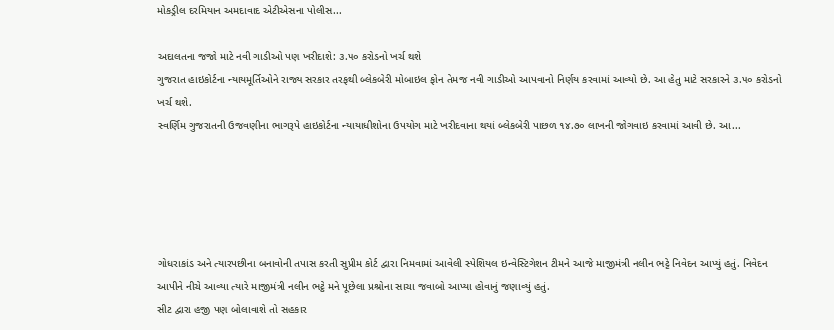મોકડ્રીલ દરમિયાન અમદાવાદ એટીએસના પોલીસ...

અદાલતના જજો માટે નવી ગાડીઓ પણ ખરીદાશે: ૩.૫૦ કરોડનો ખર્ચ થશે
ગુજરાત હાઇકોર્ટના ન્યાયમૂર્તિઓને રાજ્ય સરકાર તરફથી બ્લેકબેરી મોબાઇલ ફોન તેમજ નવી ગાડીઓ આપવાનો નિર્ણય કરવામાં આવ્યો છે. આ હેતુ માટે સરકારને ૩.૫૦ કરોડનો ખર્ચ થશે.
સ્વર્ણિમ ગુજરાતની ઉજવણીના ભાગરૂપે હાઇકોર્ટના ન્યાયાધીશોના ઉપયોગ માટે ખરીદવાના થયાં બ્લેકબેરી પાછળ ૧૪.૭૦ લાખની જોગવાઇ કરવામાં આવી છે. આ...





ગોધરાકાંડ અને ત્યારપછીના બનાવોની તપાસ કરતી સુપ્રીમ કોર્ટ દ્વારા નિમવામાં આવેલી સ્પેશિયલ ઇન્વેસ્ટિગેશન ટીમને આજે માજીમંત્રી નલીન ભટ્ટે નિવેદન આપ્યું હતું. નિવેદન આપીને નીચે આવ્યા ત્યારે માજીમંત્રી નલીન ભટ્ઠે મને પૂછેલા પ્રશ્રોના સાચા જવાબો આપ્યા હોવાનું જણાવ્યું હતું.
સીટ દ્વારા હજી પણ બોલાવાશે તો સહકાર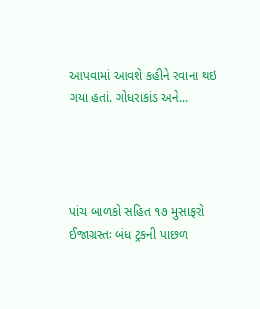આપવામાં આવશે કહીને રવાના થઇ ગયા હતાં. ગોધરાકાંડ અને...




પાંચ બાળકો સહિત ૧૭ મુસાફરો ઈજાગ્રસ્તઃ બંધ ટ્રકની પાછળ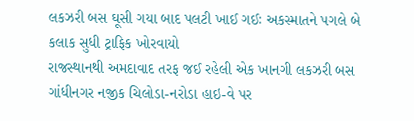લકઝરી બસ ઘૂસી ગયા બાદ પલટી ખાઈ ગઈઃ અકસ્માતને પગલે બે કલાક સુધી ટ્રાફિક ખોરવાયો
રાજસ્થાનથી અમદાવાદ તરફ જઈ રહેલી એક ખાનગી લકઝરી બસ ગાંધીનગર નજીક ચિલોડા-નરોડા હાઇ-વે પર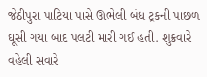જેઠીપુરા પાટિયા પાસે ઊભેલી બંધ ટ્રકની પાછળ ઘૂસી ગયા બાદ પલટી મારી ગઈ હતી. શુક્રવારે વહેલી સવારે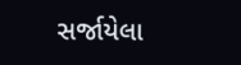સર્જાયેલા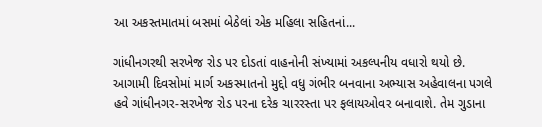આ અકસ્તમાતમાં બસમાં બેઠેલાં એક મહિલા સહિતનાં...

ગાંધીનગરથી સરખેજ રોડ પર દોડતાં વાહનોની સંખ્યામાં અકલ્પનીય વધારો થયો છે. આગામી દિવસોમાં માર્ગ અકસ્માતનો મુદ્દો વધુ ગંભીર બનવાના અભ્યાસ અહેવાલના પગલે હવે ગાંધીનગર-સરખેજ રોડ પરના દરેક ચારરસ્તા પર ફલાયઓવર બનાવાશે. તેમ ગુડાના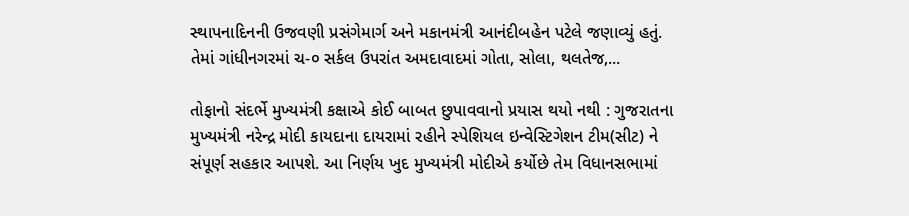સ્થાપનાદિનની ઉજવણી પ્રસંગેમાર્ગ અને મકાનમંત્રી આનંદીબહેન પટેલે જણાવ્યું હતું. તેમાં ગાંધીનગરમાં ચ-૦ સર્કલ ઉપરાંત અમદાવાદમાં ગોતા, સોલા, થલતેજ,...

તોફાનો સંદર્ભે મુખ્યમંત્રી કક્ષાએ કોઈ બાબત છુપાવવાનો પ્રયાસ થયો નથી : ગુજરાતના મુખ્યમંત્રી નરેન્દ્ર મોદી કાયદાના દાયરામાં રહીને સ્પેશિયલ ઇન્વેસ્ટિગેશન ટીમ(સીટ) ને સંપૂર્ણ સહકાર આપશે. આ નિર્ણય ખુદ મુખ્યમંત્રી મોદીએ કર્યોછે તેમ વિધાનસભામાં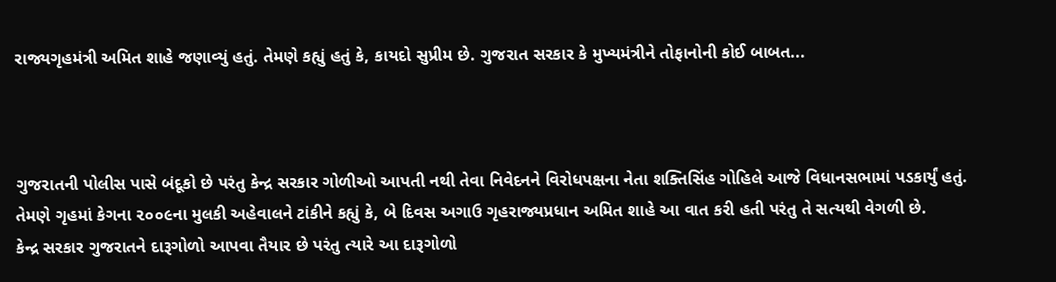રાજ્યગૃહમંત્રી અમિત શાહે જણાવ્યું હતું. તેમણે કહ્યું હતું કે, કાયદો સુપ્રીમ છે. ગુજરાત સરકાર કે મુખ્યમંત્રીને તોફાનોની કોઈ બાબત...



ગુજરાતની પોલીસ પાસે બંદૂકો છે પરંતુ કેન્દ્ર સરકાર ગોળીઓ આપતી નથી તેવા નિવેદનને વિરોધપક્ષના નેતા શક્તિસિંહ ગોહિલે આજે વિધાનસભામાં પડકાર્યું હતું. તેમણે ગૃહમાં કેગના ૨૦૦૯ના મુલકી અહેવાલને ટાંકીને કહ્યું કે, બે દિવસ અગાઉ ગૃહરાજ્યપ્રધાન અમિત શાહે આ વાત કરી હતી પરંતુ તે સત્યથી વેગળી છે.
કેન્દ્ર સરકાર ગુજરાતને દારૂગોળો આપવા તૈયાર છે પરંતુ ત્યારે આ દારૂગોળો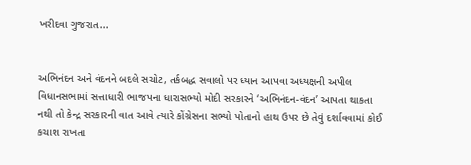ખરીદવા ગુજરાત...


અભિનંદન અને વંદનને બદલે સચોટ, તર્કબદ્ધ સવાલો પર ધ્યાન આપવા અધ્યક્ષની અપીલ
વિધાનસભામાં સત્તાધારી ભાજપના ધારાસભ્યો મોદી સરકારને ‘અભિનંદન-વંદન’ આપતા થાકતા નથી તો કેન્દ્ર સરકારની વાત આવે ત્યારે કોંગ્રેસના સભ્યો પોતાનો હાથ ઉપર છે તેવું દર્શાવવામાં કોઈ કચાશ રાખતા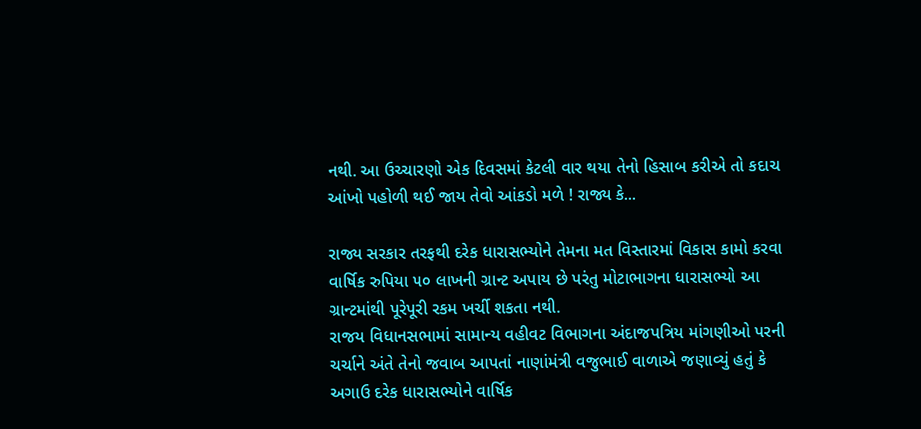નથી. આ ઉચ્ચારણો એક દિવસમાં કેટલી વાર થયા તેનો હિસાબ કરીએ તો કદાચ આંખો પહોળી થઈ જાય તેવો આંકડો મળે ! રાજ્ય કે...

રાજ્ય સરકાર તરફથી દરેક ધારાસભ્યોને તેમના મત વિસ્તારમાં વિકાસ કામો કરવા વાર્ષિક રુપિયા ૫૦ લાખની ગ્રાન્ટ અપાય છે પરંતુ મોટાભાગના ધારાસભ્યો આ ગ્રાન્ટમાંથી પૂરેપૂરી રકમ ખર્ચી શકતા નથી.
રાજય વિધાનસભામાં સામાન્ય વહીવટ વિભાગના અંદાજપત્રિય માંગણીઓ પરની ચર્ચાને અંતે તેનો જવાબ આપતાં નાણાંમંત્રી વજુભાઈ વાળાએ જણાવ્યું હતું કે અગાઉ દરેક ધારાસભ્યોને વાર્ષિક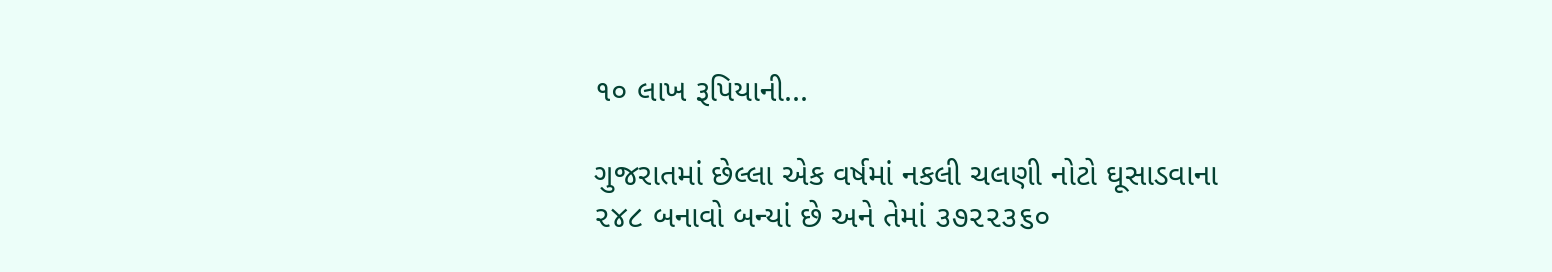૧૦ લાખ રૂપિયાની...

ગુજરાતમાં છેલ્લા એક વર્ષમાં નકલી ચલણી નોટો ઘૂસાડવાના ૨૪૮ બનાવો બન્યાં છે અને તેમાં ૩૭૨૨૩૬૦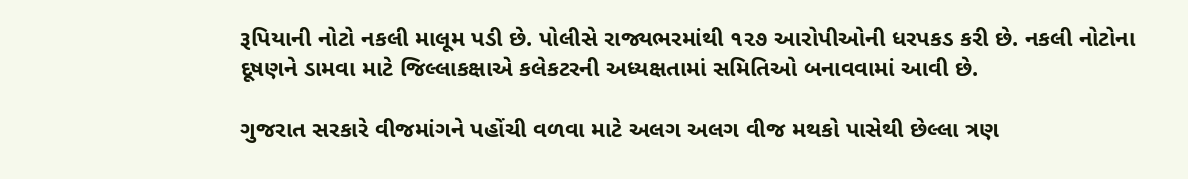રૂપિયાની નોટો નકલી માલૂમ પડી છે. પોલીસે રાજ્યભરમાંથી ૧૨૭ આરોપીઓની ધરપકડ કરી છે. નકલી નોટોના દૂષણને ડામવા માટે જિલ્લાકક્ષાએ કલેકટરની અધ્યક્ષતામાં સમિતિઓ બનાવવામાં આવી છે.

ગુજરાત સરકારે વીજમાંગને પહોંચી વળવા માટે અલગ અલગ વીજ મથકો પાસેથી છેલ્લા ત્રણ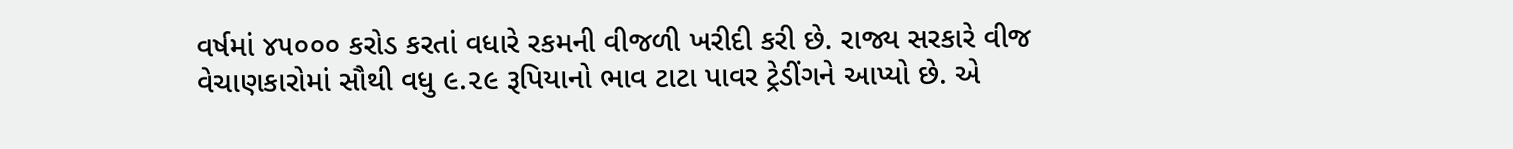વર્ષમાં ૪૫૦૦૦ કરોડ કરતાં વધારે રકમની વીજળી ખરીદી કરી છે. રાજ્ય સરકારે વીજ વેચાણકારોમાં સૌથી વધુ ૯.૨૯ રૂપિયાનો ભાવ ટાટા પાવર ટ્રેડીંગને આપ્યો છે. એ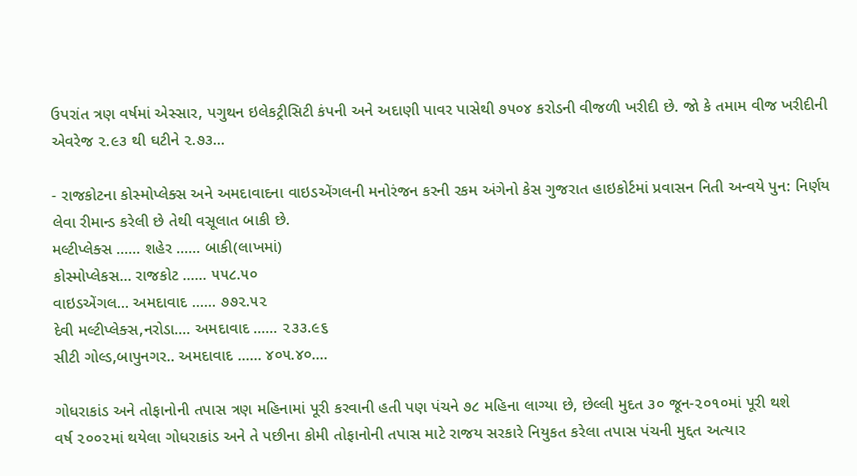ઉપરાંત ત્રણ વર્ષમાં એસ્સાર, પગુથન ઇલેકટ્રીસિટી કંપની અને અદાણી પાવર પાસેથી ૭૫૦૪ કરોડની વીજળી ખરીદી છે. જો કે તમામ વીજ ખરીદીની એવરેજ ૨.૯૩ થી ઘટીને ૨.૭૩...

- રાજકોટના કોસ્મોપ્લેક્સ અને અમદાવાદના વાઇડએંગલની મનોરંજન કરની રકમ અંગેનો કેસ ગુજરાત હાઇકોર્ટમાં પ્રવાસન નિતી અન્વયે પુન: નિર્ણય લેવા રીમાન્ડ કરેલી છે તેથી વસૂલાત બાકી છે.
મલ્ટીપ્લેક્સ ...... શહેર ...... બાકી(લાખમાં)
કોસ્મોપ્લેકસ... રાજકોટ ...... ૫૫૮.૫૦
વાઇડએંગલ... અમદાવાદ ...... ૭૭૨.૫૨
દેવી મલ્ટીપ્લેક્સ,નરોડા.... અમદાવાદ ...... ૨૩૩.૯૬
સીટી ગોલ્ડ,બાપુનગર.. અમદાવાદ ...... ૪૦૫.૪૦....

ગોધરાકાંડ અને તોફાનોની તપાસ ત્રણ મહિનામાં પૂરી કરવાની હતી પણ પંચને ૭૮ મહિના લાગ્યા છે, છેલ્લી મુદત ૩૦ જૂન-૨૦૧૦માં પૂરી થશે
વર્ષ ૨૦૦૨માં થયેલા ગોધરાકાંડ અને તે પછીના કોમી તોફાનોની તપાસ માટે રાજય સરકારે નિયુકત કરેલા તપાસ પંચની મુદ્દત અત્યાર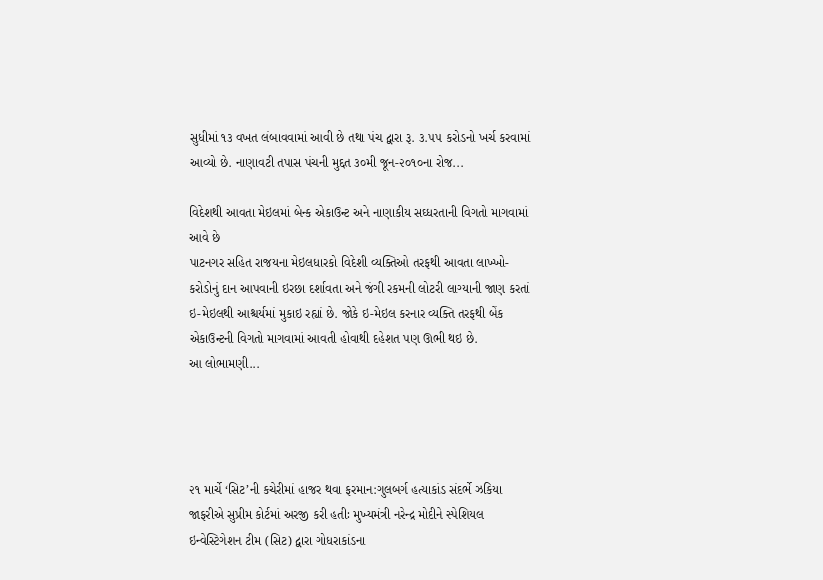સુધીમાં ૧૩ વખત લંબાવવામાં આવી છે તથા પંચ દ્વારા રૂ. ૩.૫૫ કરોડનો ખર્ચ કરવામાં આવ્યો છે. નાણાવટી તપાસ પંચની મુદ્દત ૩૦મી જૂન-૨૦૧૦ના રોજ...

વિદેશથી આવતા મેઇલમાં બેન્ક એકાઉન્ટ અને નાણાકીય સઘ્ધરતાની વિગતો માગવામાં આવે છે
પાટનગર સહિત રાજયના મેઇલધારકો વિદેશી વ્યક્તિઓ તરફથી આવતા લાખ્ખો-કરોડોનું દાન આપવાની ઇરછા દર્શાવતા અને જંગી રકમની લોટરી લાગ્યાની જાણ કરતાં ઇ-મેઇલથી આશ્ચર્યમાં મુકાઇ રહ્યાં છે. જોકે ઇ-મેઇલ કરનાર વ્યક્તિ તરફથી બેંક એકાઉન્ટની વિગતો માગવામાં આવતી હોવાથી દહેશત પણ ઊભી થઇ છે.
આ લોભામણી...




૨૧ માર્ચે ‘સિટ’ની કચેરીમાં હાજર થવા ફરમાન:ગુલબર્ગ હત્યાકાંડ સંદર્ભે ઝકિયા જાફરીએ સુપ્રીમ કોર્ટમાં અરજી કરી હતીઃ મુખ્યમંત્રી નરેન્દ્ર મોદીને સ્પેશિયલ ઇન્વેસ્ટિગેશન ટીમ (સિટ) દ્વારા ગોધરાકાંડના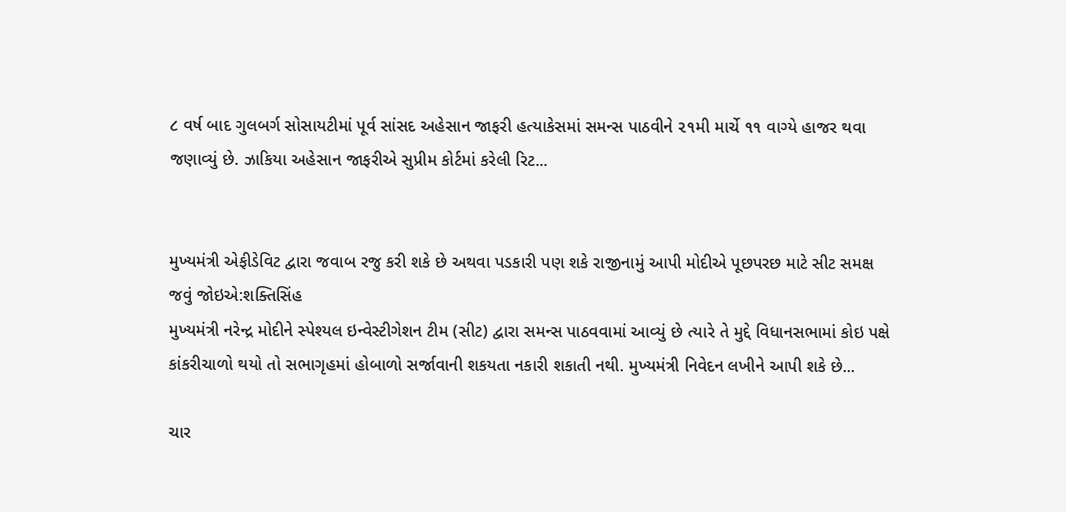૮ વર્ષ બાદ ગુલબર્ગ સોસાયટીમાં પૂર્વ સાંસદ અહેસાન જાફરી હત્યાકેસમાં સમન્સ પાઠવીને ૨૧મી માર્ચે ૧૧ વાગ્યે હાજર થવા જણાવ્યું છે. ઝાકિયા અહેસાન જાફરીએ સુપ્રીમ કોર્ટમાં કરેલી રિટ...


મુખ્યમંત્રી એફીડેવિટ દ્વારા જવાબ રજુ કરી શકે છે અથવા પડકારી પણ શકે રાજીનામું આપી મોદીએ પૂછપરછ માટે સીટ સમક્ષ જવું જોઇએ:શક્તિસિંહ
મુખ્યમંત્રી નરેન્દ્ર મોદીને સ્પેશ્યલ ઇન્વેસ્ટીગેશન ટીમ (સીટ) દ્વારા સમન્સ પાઠવવામાં આવ્યું છે ત્યારે તે મુદ્દે વિધાનસભામાં કોઇ પક્ષે કાંકરીચાળો થયો તો સભાગૃહમાં હોબાળો સર્જાવાની શકયતા નકારી શકાતી નથી. મુખ્યમંત્રી નિવેદન લખીને આપી શકે છે...

ચાર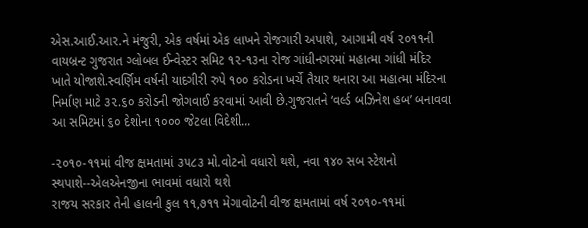એસ.આઈ.આર.ને મંજુરી, એક વર્ષમાં એક લાખને રોજગારી અપાશે, આગામી વર્ષ ૨૦૧૧ની વાયબ્રન્ટ ગુજરાત ગ્લોબલ ઈન્વેસ્ટર સમિટ ૧૨-૧૩ના રોજ ગાંધીનગરમાં મહાત્મા ગાંધી મંદિર ખાતે યોજાશે.સ્વર્ણિમ વર્ષની યાદગીરી રુપે ૧૦૦ કરોડના ખર્ચે તૈયાર થનારા આ મહાત્મા મંદિરના નિર્માણ માટે ૩૨.૬૦ કરોડની જોગવાઈ કરવામાં આવી છે.ગુજરાતને ‘વર્લ્ડ બઝિનેશ હબ’ બનાવવા આ સમિટમાં ૬૦ દેશોના ૧૦૦૦ જેટલા વિદેશી...

-૨૦૧૦-૧૧માં વીજ ક્ષમતામાં ૩૫૮૩ મો.વોટનો વધારો થશે, નવા ૧૪૦ સબ સ્ટેશનો સ્થપાશે--એલએનજીના ભાવમાં વધારો થશે
રાજય સરકાર તેની હાલની કુલ ૧૧,૭૧૧ મેગાવોટની વીજ ક્ષમતામાં વર્ષ ૨૦૧૦-૧૧માં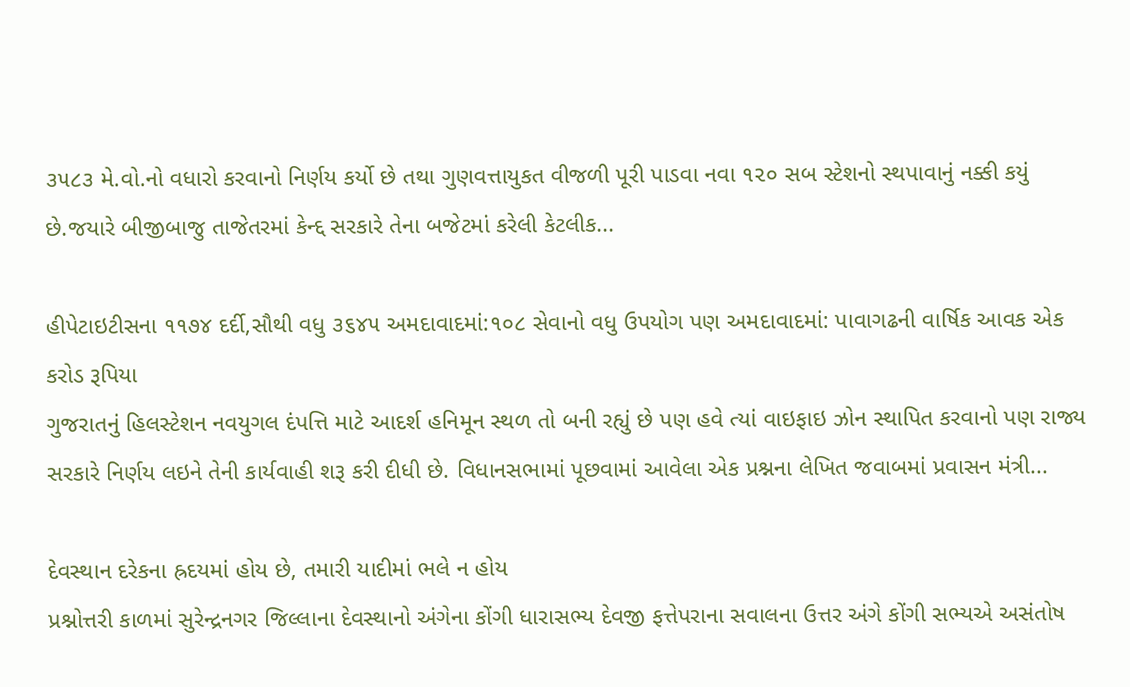૩૫૮૩ મે.વો.નો વધારો કરવાનો નિર્ણય કર્યો છે તથા ગુણવત્તાયુકત વીજળી પૂરી પાડવા નવા ૧૨૦ સબ સ્ટેશનો સ્થપાવાનું નક્કી કયું છે.જયારે બીજીબાજુ તાજેતરમાં કેન્દ્દ સરકારે તેના બજેટમાં કરેલી કેટલીક...

હીપેટાઇટીસના ૧૧૭૪ દર્દી,સૌથી વધુ ૩૬૪૫ અમદાવાદમાં:૧૦૮ સેવાનો વધુ ઉપયોગ પણ અમદાવાદમાં: પાવાગઢની વાર્ષિક આવક એક કરોડ રૂપિયા
ગુજરાતનું હિલસ્ટેશન નવયુગલ દંપત્તિ માટે આદર્શ હનિમૂન સ્થળ તો બની રહ્યું છે પણ હવે ત્યાં વાઇફાઇ ઝોન સ્થાપિત કરવાનો પણ રાજ્ય સરકારે નિર્ણય લઇને તેની કાર્યવાહી શરૂ કરી દીધી છે. વિધાનસભામાં પૂછવામાં આવેલા એક પ્રશ્નના લેખિત જવાબમાં પ્રવાસન મંત્રી...

દેવસ્થાન દરેકના હ્રદયમાં હોય છે, તમારી યાદીમાં ભલે ન હોય
પ્રશ્નોત્તરી કાળમાં સુરેન્દ્રનગર જિલ્લાના દેવસ્થાનો અંગેના કોંગી ધારાસભ્ય દેવજી ફત્તેપરાના સવાલના ઉત્તર અંગે કોંગી સભ્યએ અસંતોષ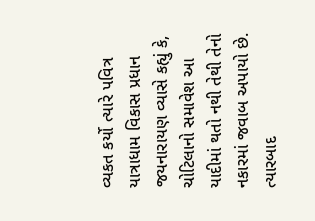વ્યકત કર્યો ત્યારે પવિત્ર યાત્રાધામ વિકાસ પ્રધાન જયનારાયણ વ્યાસે કહ્યું કે, ચોટિલાનો સમાવેશ આ યાદીમાં થતો નથી તેથી તેનો નકારમાં જવાબ અપાયો છે.
ત્યારબાદ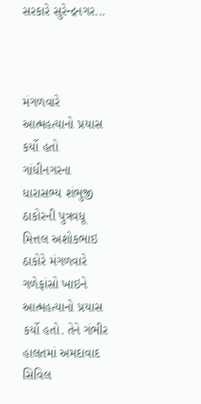સરકારે સુરેન્દ્રનગર...



મંગળવારે આત્મહત્યાનો પ્રયાસ કર્યો હતો
ગાંધીનગરના ધારાસભ્ય શંભુજી ઠાકોરની પુત્રવધૂ મિત્તલ અશોકભાઇ ઠાકોરે મંગળવારે ગળેફાંસો ખાઇને આત્મહત્યાનો પ્રયાસ કર્યો હતો. તેને ગંભીર હાલતમાં અમદાવાદ સિવિલ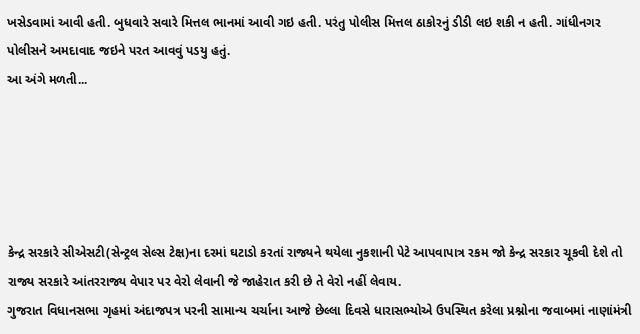ખસેડવામાં આવી હતી. બુધવારે સવારે મિત્તલ ભાનમાં આવી ગઇ હતી. પરંતુ પોલીસ મિત્તલ ઠાકોરનું ડીડી લઇ શકી ન હતી. ગાંધીનગર પોલીસને અમદાવાદ જઇને પરત આવવું પડયુ હતું.
આ અંગે મળતી...





કેન્દ્ર સરકારે સીએસટી(સેન્ટ્રલ સેલ્સ ટેક્ષ)ના દરમાં ઘટાડો કરતાં રાજ્યને થયેલા નુકશાની પેટે આપવાપાત્ર રકમ જો કેન્દ્ર સરકાર ચૂકવી દેશે તો રાજ્ય સરકારે આંતરરાજ્ય વેપાર પર વેરો લેવાની જે જાહેરાત કરી છે તે વેરો નહીં લેવાય.
ગુજરાત વિધાનસભા ગૃહમાં અંદાજપત્ર પરની સામાન્ય ચર્ચાના આજે છેલ્લા દિવસે ધારાસભ્યોએ ઉપસ્થિત કરેલા પ્રશ્નોના જવાબમાં નાણાંમંત્રી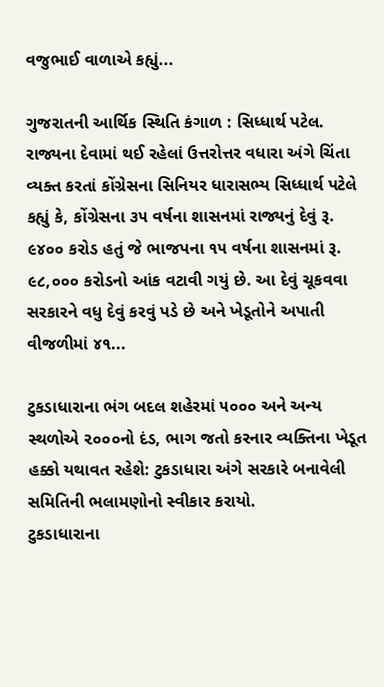વજુભાઈ વાળાએ કહ્યું...

ગુજરાતની આર્થિક સ્થિતિ કંગાળ : સિધ્ધાર્થ પટેલ. રાજ્યના દેવામાં થઈ રહેલાં ઉત્તરોત્તર વધારા અંગે ચિંતા વ્યક્ત કરતાં કોંગ્રેસના સિનિયર ધારાસભ્ય સિધ્ધાર્થ પટેલે કહ્યું કે, કોંગ્રેસના ૩૫ વર્ષના શાસનમાં રાજ્યનું દેવું રૂ. ૯૪૦૦ કરોડ હતું જે ભાજપના ૧૫ વર્ષના શાસનમાં રૂ. ૯૮,૦૦૦ કરોડનો આંક વટાવી ગયું છે. આ દેવું ચૂકવવા સરકારને વધુ દેવું કરવું પડે છે અને ખેડૂતોને અપાતી વીજળીમાં ૪૧...

ટુકડાધારાના ભંગ બદલ શહેરમાં ૫૦૦૦ અને અન્ય સ્થળોએ ૨૦૦૦નો દંડ, ભાગ જતો કરનાર વ્યક્તિના ખેડૂત હક્કો યથાવત રહેશે: ટુકડાધારા અંગે સરકારે બનાવેલી સમિતિની ભલામણોનો સ્વીકાર કરાયો.
ટુકડાધારાના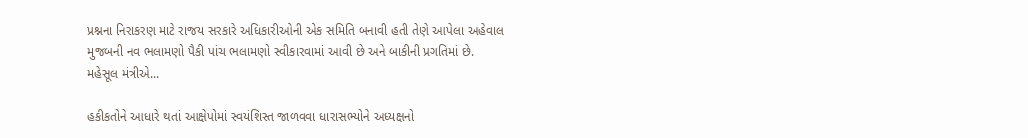પ્રશ્નના નિરાકરણ માટે રાજય સરકારે અધિકારીઓની એક સમિતિ બનાવી હતી તેણે આપેલા અહેવાલ મુજબની નવ ભલામણો પૈકી પાંચ ભલામણો સ્વીકારવામાં આવી છે અને બાકીની પ્રગતિમાં છે.
મહેસૂલ મંત્રીએ...

હકીકતોને આધારે થતાં આક્ષેપોમાં સ્વયંશિસ્ત જાળવવા ધારાસભ્યોને અધ્યક્ષનો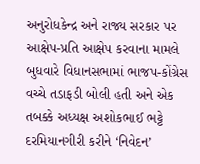અનુરોધકેન્દ્ર અને રાજ્ય સરકાર પર આક્ષેપ-પ્રતિ આક્ષેપ કરવાના મામલે બુધવારે વિધાનસભામાં ભાજપ-કોંગ્રેસ વચ્ચે તડાફડી બોલી હતી અને એક તબક્કે અધ્યક્ષ અશોકભાઈ ભટ્ટે દરમિયાનગીરી કરીને ‘નિવેદન’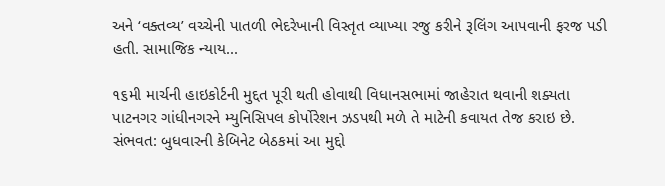અને ‘વક્તવ્ય’ વચ્ચેની પાતળી ભેદરેખાની વિસ્તૃત વ્યાખ્યા રજુ કરીને રૂલિંગ આપવાની ફરજ પડી હતી. સામાજિક ન્યાય...

૧૬મી માર્ચની હાઇકોર્ટની મુદ્દત પૂરી થતી હોવાથી વિધાનસભામાં જાહેરાત થવાની શક્યતા
પાટનગર ગાંધીનગરને મ્યુનિસિપલ કોર્પોરેશન ઝડપથી મળે તે માટેની કવાયત તેજ કરાઇ છે. સંભવત: બુધવારની કેબિનેટ બેઠકમાં આ મુદ્દો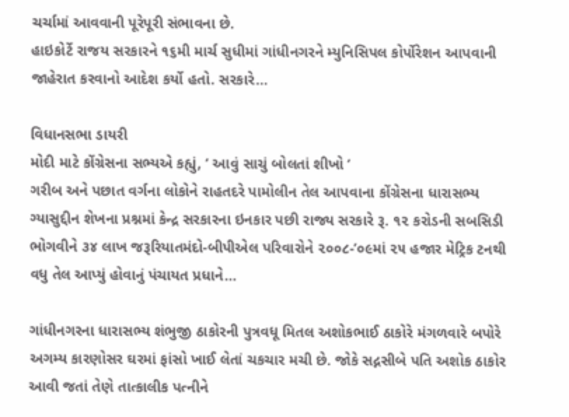ચર્ચામાં આવવાની પૂરેપૂરી સંભાવના છે.
હાઇકોર્ટે રાજય સરકારને ૧૬મી માર્ચ સુધીમાં ગાંધીનગરને મ્યુનિસિપલ કોર્પોરેશન આપવાની જાહેરાત કરવાનો આદેશ કર્યો હતો. સરકારે...

વિધાનસભા ડાયરી
મોદી માટે કોંગ્રેસના સભ્યએ કહ્યું, ‘ આવું સાચું બોલતાં શીખો ’
ગરીબ અને પછાત વર્ગના લોકોને રાહતદરે પામોલીન તેલ આપવાના કોંગ્રેસના ધારાસભ્ય ગ્યાસુદ્દીન શેખના પ્રશ્નમાં કેન્દ્ર સરકારના ઇનકાર પછી રાજ્ય સરકારે રૂ. ૧૨ કરોડની સબસિડી ભોગવીને ૩૪ લાખ જરૂરિયાતમંદો-બીપીએલ પરિવારોને ૨૦૦૮-’૦૯માં ૨૫ હજાર મેટ્રિક ટનથી વધુ તેલ આપ્યું હોવાનું પંચાયત પ્રધાને...

ગાંધીનગરના ધારાસભ્ય શંભુજી ઠાકોરની પુત્રવધૂ મિતલ અશોકભાઈ ઠાકોરે મંગળવારે બપોરે અગમ્ય કારણોસર ઘરમાં ફાંસો ખાઈ લેતાં ચકચાર મચી છે. જોકે સદ્નસીબે પતિ અશોક ઠાકોર આવી જતાં તેણે તાત્કાલીક પત્નીને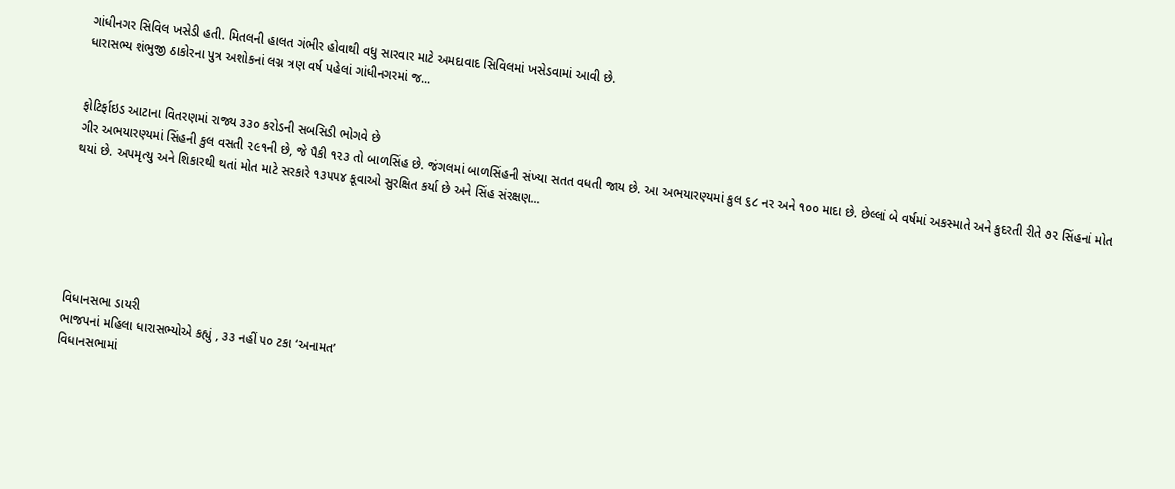ગાંધીનગર સિવિલ ખસેડી હતી. મિતલની હાલત ગંભીર હોવાથી વધુ સારવાર માટે અમદાવાદ સિવિલમાં ખસેડવામાં આવી છે.
ધારાસભ્ય શંભુજી ઠાકોરના પુત્ર અશોકનાં લગ્ન ત્રણ વર્ષ પહેલાં ગાંધીનગરમાં જ...


ફોટિર્ફાઇડ આટાના વિતરણમાં રાજ્ય ૩૩૦ કરોડની સબસિડી ભોગવે છે
ગીર અભયારણ્યમાં સિંહની કુલ વસતી ૨૯૧ની છે, જે પૈકી ૧૨૩ તો બાળસિંહ છે. જંગલમાં બાળસિંહની સંખ્યા સતત વધતી જાય છે. આ અભયારણ્યમાં કુલ ૬૮ નર અને ૧૦૦ માદા છે. છેલ્લાં બે વર્ષમાં અકસ્માતે અને કુદરતી રીતે ૭૨ સિંહનાં મોત થયાં છે. અપમૃત્યુ અને શિકારથી થતાં મોત માટે સરકારે ૧૩૫૫૪ કૂવાઓ સુરક્ષિત કર્યા છે અને સિંહ સંરક્ષણ...






વિધાનસભા ડાયરી
ભાજપનાં મહિલા ધારાસભ્યોએ કહ્યું , ૩૩ નહીં ૫૦ ટકા ‘અનામત’
વિધાનસભામાં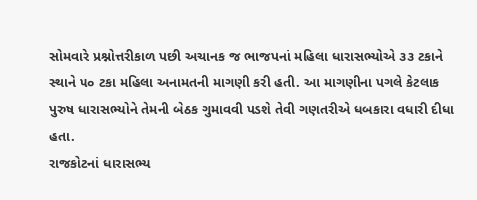સોમવારે પ્રશ્નોત્તરીકાળ પછી અચાનક જ ભાજપનાં મહિલા ધારાસભ્યોએ ૩૩ ટકાને સ્થાને ૫૦ ટકા મહિલા અનામતની માગણી કરી હતી. આ માગણીના પગલે કેટલાક પુરુષ ધારાસભ્યોને તેમની બેઠક ગુમાવવી પડશે તેવી ગણતરીએ ધબકારા વધારી દીધા હતા.
રાજકોટનાં ધારાસભ્ય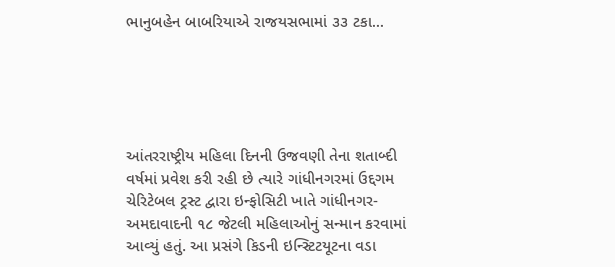ભાનુબહેન બાબરિયાએ રાજયસભામાં ૩૩ ટકા...





આંતરરાષ્ટ્રીય મહિલા દિનની ઉજવણી તેના શતાબ્દી વર્ષમાં પ્રવેશ કરી રહી છે ત્યારે ગાંધીનગરમાં ઉદ્દગમ ચેરિટેબલ ટ્રસ્ટ દ્વારા ઇન્ફોસિટી ખાતે ગાંધીનગર-અમદાવાદની ૧૮ જેટલી મહિલાઓનું સન્માન કરવામાં આવ્યું હતું. આ પ્રસંગે કિડની ઇન્સ્ટિટયૂટના વડા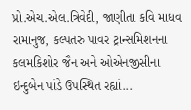પ્રો.એચ.એલ.ત્રિવેદી, જાણીતા કવિ માધવ રામાનુજ, કલ્પતરુ પાવર ટ્રાન્સમિશનના કલમકિશોર જૈન અને ઓએનજીસીના ઇન્દુબેન પાંડે ઉપસ્થિત રહ્યાં...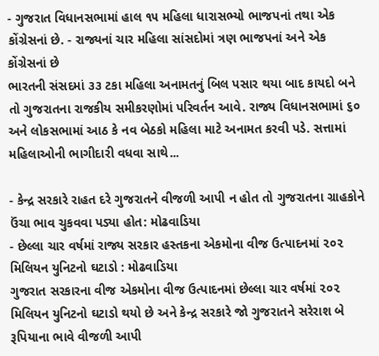- ગુજરાત વિધાનસભામાં હાલ ૧૫ મહિલા ધારાસભ્યો ભાજપનાં તથા એક કોંગ્રેસનાં છે. - રાજ્યનાં ચાર મહિલા સાંસદોમાં ત્રણ ભાજપનાં અને એક કોંગ્રેસનાં છે
ભારતની સંસદમાં ૩૩ ટકા મહિલા અનામતનું બિલ પસાર થયા બાદ કાયદો બને તો ગુજરાતના રાજકીય સમીકરણોમાં પરિવર્તન આવે. રાજ્ય વિધાનસભામાં ૬૦ અને લોકસભામાં આઠ કે નવ બેઠકો મહિલા માટે અનામત કરવી પડે. સત્તામાં મહિલાઓની ભાગીદારી વધવા સાથે...

- કેન્દ્ર સરકારે રાહત દરે ગુજરાતને વીજળી આપી ન હોત તો ગુજરાતના ગ્રાહકોને ઉંચા ભાવ ચુકવવા પડ્યા હોત: મોઢવાડિયા
- છેલ્લા ચાર વર્ષમાં રાજ્ય સરકાર હસ્તકના એકમોના વીજ ઉત્પાદનમાં ૨૦૨ મિલિયન યુનિટનો ઘટાડો : મોઢવાડિયા
ગુજરાત સરકારના વીજ એકમોના વીજ ઉત્પાદનમાં છેલ્લા ચાર વર્ષમાં ૨૦૨ મિલિયન યુનિટનો ઘટાડો થયો છે અને કેન્દ્ર સરકારે જો ગુજરાતને સરેરાશ બે રૂપિયાના ભાવે વીજળી આપી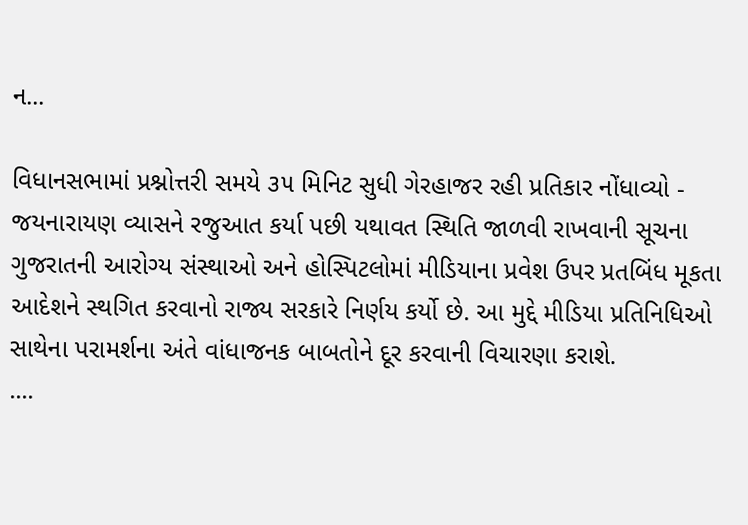ન...

વિધાનસભામાં પ્રશ્નોત્તરી સમયે ૩૫ મિનિટ સુધી ગેરહાજર રહી પ્રતિકાર નોંધાવ્યો - જયનારાયણ વ્યાસને રજુઆત કર્યા પછી યથાવત સ્થિતિ જાળવી રાખવાની સૂચના
ગુજરાતની આરોગ્ય સંસ્થાઓ અને હોસ્પિટલોમાં મીડિયાના પ્રવેશ ઉપર પ્રતબિંધ મૂકતા આદેશને સ્થગિત કરવાનો રાજ્ય સરકારે નિર્ણય કર્યો છે. આ મુદ્દે મીડિયા પ્રતિનિધિઓ સાથેના પરામર્શના અંતે વાંધાજનક બાબતોને દૂર કરવાની વિચારણા કરાશે.
....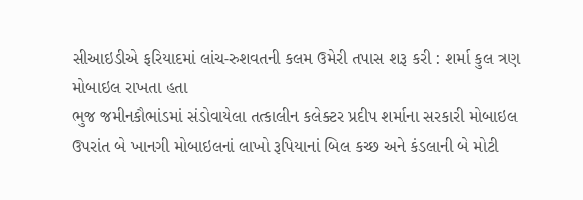સીઆઇડીએ ફરિયાદમાં લાંચ-રુશવતની કલમ ઉમેરી તપાસ શરૂ કરી : શર્મા કુલ ત્રણ મોબાઇલ રાખતા હતા
ભુજ જમીનકૌભાંડમાં સંડોવાયેલા તત્કાલીન કલેક્ટર પ્રદીપ શર્માના સરકારી મોબાઇલ ઉપરાંત બે ખાનગી મોબાઇલનાં લાખો રૂપિયાનાં બિલ કચ્છ અને કંડલાની બે મોટી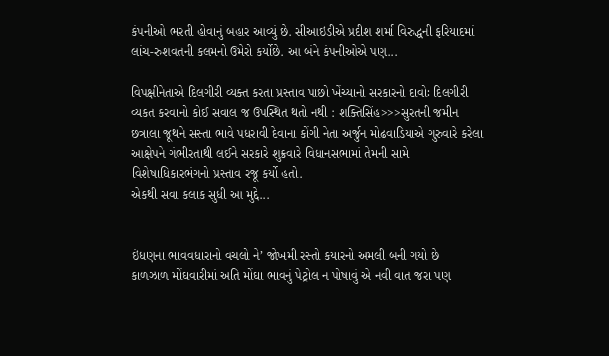કંપનીઓ ભરતી હોવાનું બહાર આવ્યું છે. સીઆઇડીએ પ્રદીશ શર્મા વિરુદ્ધની ફરિયાદમાં લાંચ-રુશવતની કલમનો ઉમેરો કર્યોછે. આ બંને કંપનીઓએ પણ...

વિપક્ષીનેતાએ દિલગીરી વ્યક્ત કરતા પ્રસ્તાવ પાછો ખેંચ્યાનો સરકારનો દાવોઃ દિલગીરી વ્યકત કરવાનો કોઈ સવાલ જ ઉપસ્થિત થતો નથી : શક્તિસિંહ>>>સુરતની જમીન છત્રાલા જૂથને સસ્તા ભાવે પધરાવી દેવાના કોંગી નેતા અર્જુન મોઢવાડિયાએ ગુરુવારે કરેલા આક્ષેપને ગંભીરતાથી લઈને સરકારે શુક્રવારે વિધાનસભામાં તેમની સામે વિશેષાધિકારભંગનો પ્રસ્તાવ રજૂ કર્યો હતો.
એકથી સવા કલાક સુધી આ મુદ્દે...


ઇંધણના ભાવવધારાનો વચલો ને’ જોખમી રસ્તો કયારનો અમલી બની ગયો છે
કાળઝાળ મોંઘવારીમાં અતિ મોંઘા ભાવનું પેટ્રોલ ન પોષાવું એ નવી વાત જરા પણ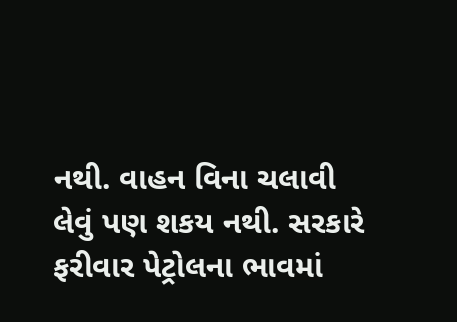નથી. વાહન વિના ચલાવી લેવું પણ શકય નથી. સરકારે ફરીવાર પેટ્રોલના ભાવમાં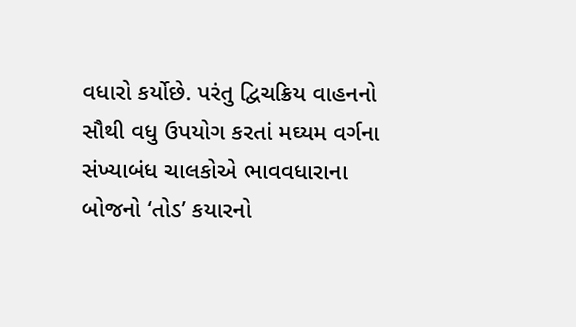વધારો કર્યોછે. પરંતુ દ્વિચક્રિય વાહનનો સૌથી વધુ ઉપયોગ કરતાં મઘ્યમ વર્ગના સંખ્યાબંધ ચાલકોએ ભાવવધારાના બોજનો ‘તોડ’ કયારનો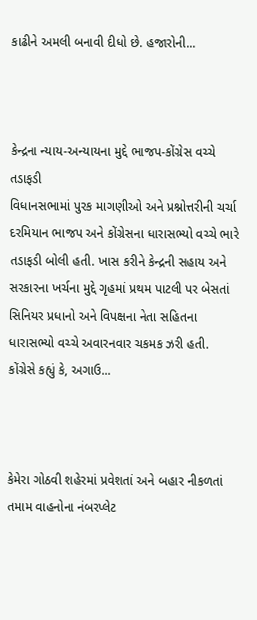કાઢીને અમલી બનાવી દીધો છે. હજારોની...



કેન્દ્રના ન્યાય-અન્યાયના મુદ્દે ભાજપ-કોંગ્રેસ વચ્ચે તડાફડી
વિધાનસભામાં પુરક માગણીઓ અને પ્રશ્નોત્તરીની ચર્ચા દરમિયાન ભાજપ અને કોંગ્રેસના ધારાસભ્યો વચ્ચે ભારે તડાફડી બોલી હતી. ખાસ કરીને કેન્દ્રની સહાય અને સરકારના ખર્ચના મુદ્દે ગૃહમાં પ્રથમ પાટલી પર બેસતાં સિનિયર પ્રધાનો અને વિપક્ષના નેતા સહિતના ધારાસભ્યો વચ્ચે અવારનવાર ચકમક ઝરી હતી.
કોંગ્રેસે કહ્યું કે, અગાઉ...



કેમેરા ગોઠવી શહેરમાં પ્રવેશતાં અને બહાર નીકળતાં તમામ વાહનોના નંબરપ્લેટ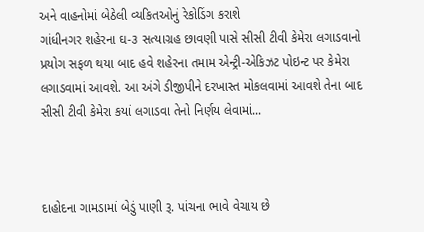અને વાહનોમાં બેઠેલી વ્યકિતઓનું રેકોડિંગ કરાશે
ગાંધીનગર શહેરના ઘ-૩ સત્યાગ્રહ છાવણી પાસે સીસી ટીવી કેમેરા લગાડવાનો પ્રયોગ સફળ થયા બાદ હવે શહેરના તમામ એન્ટ્રી-એકિઝટ પોઇન્ટ પર કેમેરા લગાડવામાં આવશે. આ અંગે ડીજીપીને દરખાસ્ત મોકલવામાં આવશે તેના બાદ સીસી ટીવી કેમેરા કયાં લગાડવા તેનો નિર્ણય લેવામાં...



દાહોદના ગામડામાં બેડું પાણી રૂ. પાંચના ભાવે વેચાય છે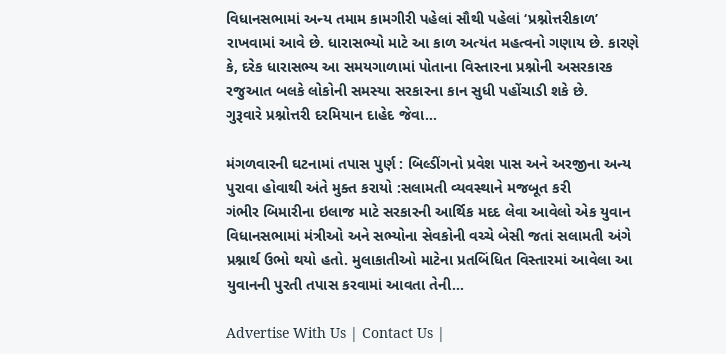વિધાનસભામાં અન્ય તમામ કામગીરી પહેલાં સૌથી પહેલાં ‘પ્રશ્નોત્તરીકાળ’ રાખવામાં આવે છે. ધારાસભ્યો માટે આ કાળ અત્યંત મહત્વનો ગણાય છે. કારણે કે, દરેક ધારાસભ્ય આ સમયગાળામાં પોતાના વિસ્તારના પ્રશ્નોની અસરકારક રજુઆત બલકે લોકોની સમસ્યા સરકારના કાન સુધી પહોંચાડી શકે છે.
ગુરૂવારે પ્રશ્નોત્તરી દરમિયાન દાહેદ જેવા...

મંગળવારની ઘટનામાં તપાસ પુર્ણ : બિલ્ડીંગનો પ્રવેશ પાસ અને અરજીના અન્ય પુરાવા હોવાથી અંતે મુક્ત કરાયો :સલામતી વ્યવસ્થાને મજબૂત કરી
ગંભીર બિમારીના ઇલાજ માટે સરકારની આર્થિક મદદ લેવા આવેલો એક યુવાન વિધાનસભામાં મંત્રીઓ અને સભ્યોના સેવકોની વચ્ચે બેસી જતાં સલામતી અંગે પ્રશ્નાર્થ ઉભો થયો હતો. મુલાકાતીઓ માટેના પ્રતબિંધિત વિસ્તારમાં આવેલા આ યુવાનની પુરતી તપાસ કરવામાં આવતા તેની...

Advertise With Us | Contact Us |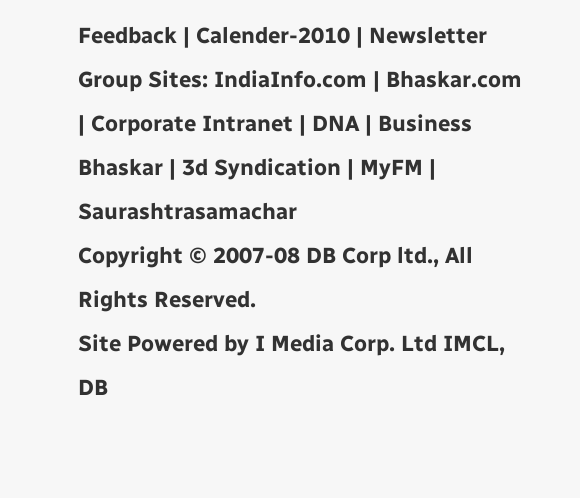Feedback | Calender-2010 | Newsletter
Group Sites: IndiaInfo.com | Bhaskar.com | Corporate Intranet | DNA | Business Bhaskar | 3d Syndication | MyFM | Saurashtrasamachar
Copyright © 2007-08 DB Corp ltd., All Rights Reserved.
Site Powered by I Media Corp. Ltd IMCL, DB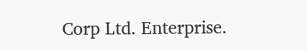Corp Ltd. Enterprise.